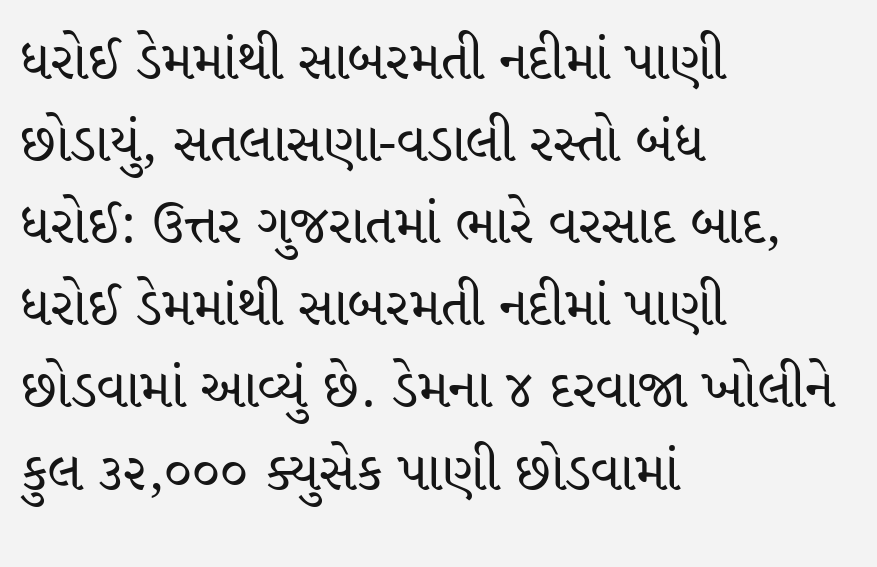ધરોઈ ડેમમાંથી સાબરમતી નદીમાં પાણી છોડાયું, સતલાસણા-વડાલી રસ્તો બંધ
ધરોઈ: ઉત્તર ગુજરાતમાં ભારે વરસાદ બાદ, ધરોઈ ડેમમાંથી સાબરમતી નદીમાં પાણી છોડવામાં આવ્યું છે. ડેમના ૪ દરવાજા ખોલીને કુલ ૩૨,૦૦૦ ક્યુસેક પાણી છોડવામાં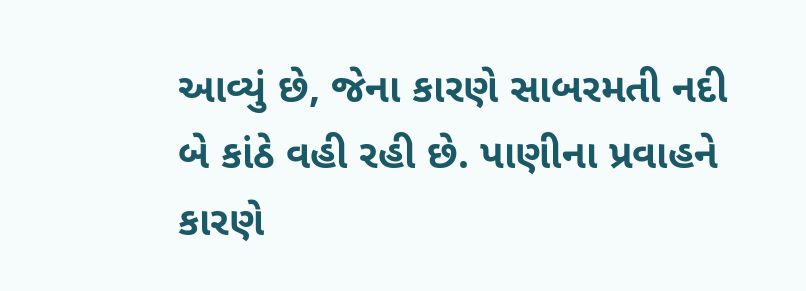આવ્યું છે, જેના કારણે સાબરમતી નદી બે કાંઠે વહી રહી છે. પાણીના પ્રવાહને કારણે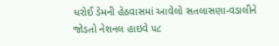ધરોઈ ડેમની હેઠવાસમાં આવેલો સતલાસણા-વડાલીને જોડતો નેશનલ હાઇવે ૫૮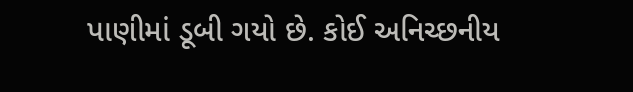પાણીમાં ડૂબી ગયો છે. કોઈ અનિચ્છનીય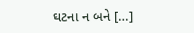ઘટના ન બને […]